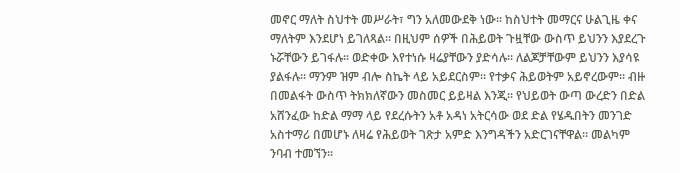መኖር ማለት ስህተት መሥራት፣ ግን አለመውደቅ ነው፡፡ ከስህተት መማርና ሁልጊዜ ቀና ማለትም እንደሆነ ይገለጻል። በዚህም ሰዎች በሕይወት ጉዟቸው ውስጥ ይህንን እያደረጉ ኑሯቸውን ይገፋሉ፡፡ ወድቀው እየተነሱ ዛሬያቸውን ያድሳሉ፡፡ ለልጆቻቸውም ይህንን እያሳዩ ያልፋሉ፡፡ ማንም ዝም ብሎ ስኬት ላይ አይደርስም። የተቃና ሕይወትም አይኖረውም፡፡ ብዙ በመልፋት ውስጥ ትክክለኛውን መስመር ይይዛል እንጂ፡፡ የህይወት ውጣ ውረድን በድል አሸንፈው ከድል ማማ ላይ የደረሱትን አቶ አዳነ አትርሳው ወደ ድል የሄዱበትን መንገድ አስተማሪ በመሆኑ ለዛሬ የሕይወት ገጽታ አምድ እንግዳችን አድርገናቸዋል። መልካም ንባብ ተመኘን።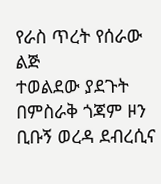የራስ ጥረት የሰራው ልጅ
ተወልደው ያደጉት በምስራቅ ጎጃም ዞን ቢቡኝ ወረዳ ደብረሲና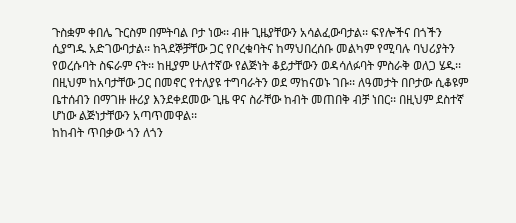ጉስቋም ቀበሌ ጉርስም በምትባል ቦታ ነው፡፡ ብዙ ጊዜያቸውን አሳልፈውባታል፡፡ ፍየሎችና በጎችን ሲያግዱ አድገውባታል፡፡ ከጓደኞቻቸው ጋር የቦረቁባትና ከማህበረሰቡ መልካም የሚባሉ ባህሪያትን የወረሱባት ስፍራም ናት፡፡ ከዚያም ሁለተኛው የልጅነት ቆይታቸውን ወዳሳለፉባት ምስራቅ ወለጋ ሄዱ፡፡ በዚህም ከአባታቸው ጋር በመኖር የተለያዩ ተግባራትን ወደ ማከናወኑ ገቡ፡፡ ለዓመታት በቦታው ሲቆዩም ቤተሰብን በማገዙ ዙሪያ እንደቀደመው ጊዜ ዋና ስራቸው ከብት መጠበቅ ብቻ ነበር፡፡ በዚህም ደስተኛ ሆነው ልጅነታቸውን አጣጥመዋል፡፡
ከከብት ጥበቃው ጎን ለጎን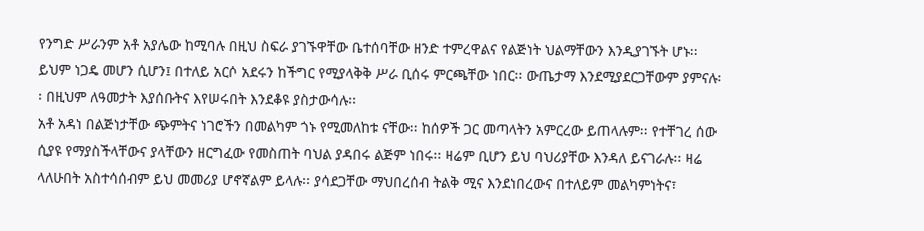የንግድ ሥራንም አቶ አያሌው ከሚባሉ በዚህ ስፍራ ያገኙዋቸው ቤተሰባቸው ዘንድ ተምረዋልና የልጅነት ህልማቸውን እንዲያገኙት ሆኑ፡፡ ይህም ነጋዴ መሆን ሲሆን፤ በተለይ አርሶ አደሩን ከችግር የሚያላቅቅ ሥራ ቢሰሩ ምርጫቸው ነበር፡፡ ውጤታማ እንደሚያደርጋቸውም ያምናሉ፡፡ በዚህም ለዓመታት እያሰቡትና እየሠሩበት እንደቆዩ ያስታውሳሉ፡፡
አቶ አዳነ በልጅነታቸው ጭምትና ነገሮችን በመልካም ጎኑ የሚመለከቱ ናቸው፡፡ ከሰዎች ጋር መጣላትን አምርረው ይጠላሉም፡፡ የተቸገረ ሰው ሲያዩ የማያስችላቸውና ያላቸውን ዘርግፈው የመስጠት ባህል ያዳበሩ ልጅም ነበሩ፡፡ ዛሬም ቢሆን ይህ ባህሪያቸው እንዳለ ይናገራሉ፡፡ ዛሬ ላለሁበት አስተሳሰብም ይህ መመሪያ ሆኖኛልም ይላሉ፡፡ ያሳደጋቸው ማህበረሰብ ትልቅ ሚና እንደነበረውና በተለይም መልካምነትና፣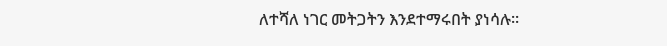ለተሻለ ነገር መትጋትን እንደተማሩበት ያነሳሉ፡፡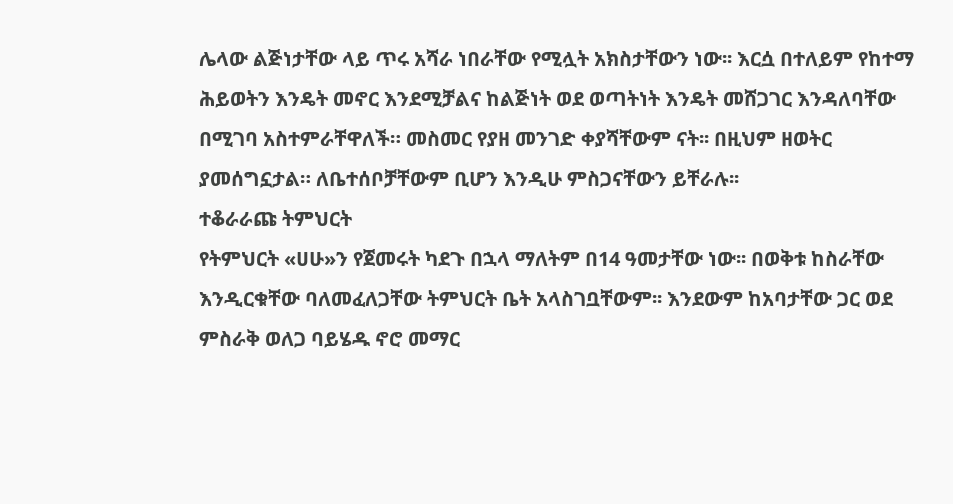ሌላው ልጅነታቸው ላይ ጥሩ አሻራ ነበራቸው የሚሏት አክስታቸውን ነው፡፡ እርሷ በተለይም የከተማ ሕይወትን እንዴት መኖር እንደሚቻልና ከልጅነት ወደ ወጣትነት እንዴት መሸጋገር እንዳለባቸው በሚገባ አስተምራቸዋለች። መስመር የያዘ መንገድ ቀያሻቸውም ናት፡፡ በዚህም ዘወትር ያመሰግኗታል። ለቤተሰቦቻቸውም ቢሆን እንዲሁ ምስጋናቸውን ይቸራሉ፡፡
ተቆራራጩ ትምህርት
የትምህርት «ሀሁ»ን የጀመሩት ካደጉ በኋላ ማለትም በ14 ዓመታቸው ነው፡፡ በወቅቱ ከስራቸው እንዲርቁቸው ባለመፈለጋቸው ትምህርት ቤት አላስገቧቸውም፡፡ እንደውም ከአባታቸው ጋር ወደ ምስራቅ ወለጋ ባይሄዱ ኖሮ መማር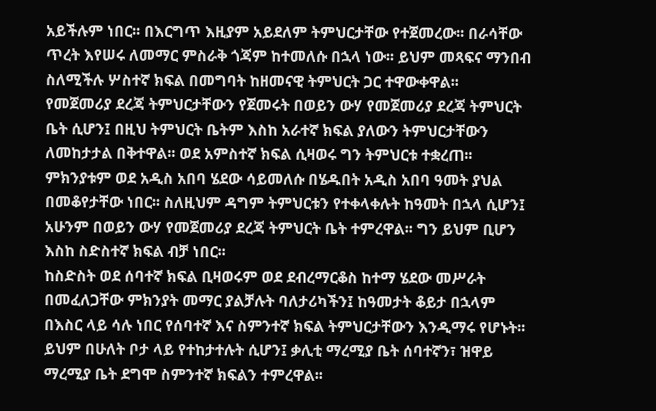አይችሉም ነበር፡፡ በእርግጥ እዚያም አይደለም ትምህርታቸው የተጀመረው፡፡ በራሳቸው ጥረት እየሠሩ ለመማር ምስራቅ ጎጃም ከተመለሱ በኋላ ነው፡፡ ይህም መጻፍና ማንበብ ስለሚችሉ ሦስተኛ ክፍል በመግባት ከዘመናዊ ትምህርት ጋር ተዋውቀዋል፡፡
የመጀመሪያ ደረጃ ትምህርታቸውን የጀመሩት በወይን ውሃ የመጀመሪያ ደረጃ ትምህርት ቤት ሲሆን፤ በዚህ ትምህርት ቤትም እስከ አራተኛ ክፍል ያለውን ትምህርታቸውን ለመከታታል በቅተዋል፡፡ ወደ አምስተኛ ክፍል ሲዛወሩ ግን ትምህርቱ ተቋረጠ፡፡ ምክንያቱም ወደ አዲስ አበባ ሄደው ሳይመለሱ በሄዱበት አዲስ አበባ ዓመት ያህል በመቆየታቸው ነበር፡፡ ስለዚህም ዳግም ትምህርቱን የተቀላቀሉት ከዓመት በኋላ ሲሆን፤ አሁንም በወይን ውሃ የመጀመሪያ ደረጃ ትምህርት ቤት ተምረዋል፡፡ ግን ይህም ቢሆን እስከ ስድስተኛ ክፍል ብቻ ነበር፡፡
ከስድስት ወደ ሰባተኛ ክፍል ቢዛወሩም ወደ ደብረማርቆስ ከተማ ሄደው መሥራት በመፈለጋቸው ምክንያት መማር ያልቻሉት ባለታሪካችን፤ ከዓመታት ቆይታ በኋላም በእስር ላይ ሳሉ ነበር የሰባተኛ እና ስምንተኛ ክፍል ትምህርታቸውን እንዲማሩ የሆኑት፡፡ ይህም በሁለት ቦታ ላይ የተከታተሉት ሲሆን፤ ቃሊቲ ማረሚያ ቤት ሰባተኛን፣ ዝዋይ ማረሚያ ቤት ደግሞ ስምንተኛ ክፍልን ተምረዋል፡፡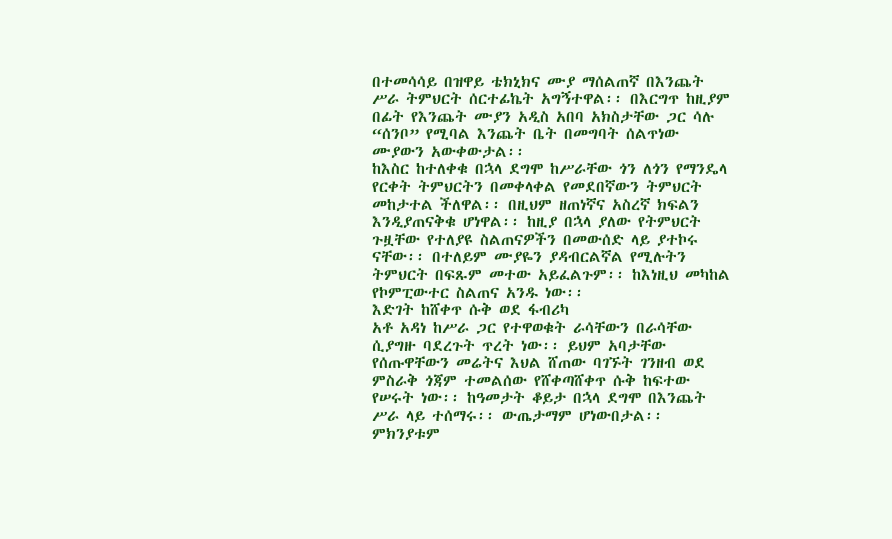በተመሳሳይ በዝዋይ ቴክኒክና ሙያ ማሰልጠኛ በእንጨት ሥራ ትምህርት ሰርተፊኬት አግኝተዋል፡፡ በእርግጥ ከዚያም በፊት የእንጨት ሙያን አዲስ አበባ አክስታቸው ጋር ሳሉ “ሰንቦ” የሚባል እንጨት ቤት በመግባት ሰልጥነው ሙያውን አውቀውታል፡፡
ከእስር ከተለቀቁ በኋላ ደግሞ ከሥራቸው ጎን ለጎን የማንዴላ የርቀት ትምህርትን በመቀላቀል የመደበኛውን ትምህርት መከታተል ችለዋል፡፡ በዚህም ዘጠነኛና አስረኛ ክፍልን እንዲያጠናቅቁ ሆነዋል፡፡ ከዚያ በኋላ ያለው የትምህርት ጉዟቸው የተለያዩ ስልጠናዎችን በመውሰድ ላይ ያተኮሩ ናቸው፡፡ በተለይም ሙያዬን ያዳብርልኛል የሚሉትን ትምህርት በፍጹም መተው አይፈልጉም፡፡ ከእነዚህ መካከል የኮምፒውተር ስልጠና አንዱ ነው፡፡
እድገት ከሸቀጥ ሱቅ ወደ ፋብሪካ
አቶ አዳነ ከሥራ ጋር የተዋወቁት ራሳቸውን በራሳቸው ሲያግዙ ባደረጉት ጥረት ነው፡፡ ይህም አባታቸው የሰጡዋቸውን መሬትና እህል ሸጠው ባገኙት ገንዘብ ወደ ምስራቅ ጎጃም ተመልሰው የሸቀጣሸቀጥ ሱቅ ከፍተው የሠሩት ነው፡፡ ከዓመታት ቆይታ በኋላ ደግሞ በእንጨት ሥራ ላይ ተሰማሩ፡፡ ውጤታማም ሆነውበታል፡፡ ምክንያቱም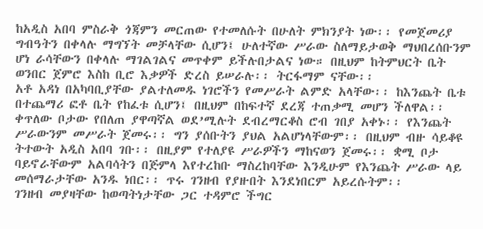ከአዲስ አበባ ምስራቅ ጎጃምን መርጠው የተመለሱት በሁለት ምክንያት ነው፡፡ የመጀመሪያ ግብዓትን በቀላሉ ማግኘት መቻላቸው ሲሆን፤ ሁለተኛው ሥራው ስለማይታወቅ ማህበረሰቡንም ሆነ ራሳቸውን በቀላሉ ማገልገልና መጥቀም ይችሉበታልና ነው። በዚህም ከትምህርት ቤት ወንበር ጀምሮ እስከ ቢሮ እቃዎች ድረስ ይሠራሉ፡፡ ትርፋማም ናቸው፡፡
አቶ አዳነ በአካባቢያቸው ያልተለመዱ ነገሮችን የመሥራት ልምድ አላቸው፡፡ ከእንጨት ቤቱ በተጨማሪ ፎቶ ቤት የከፈቱ ሲሆን፤ በዚህም በከፍተኛ ደረጃ ተጠቃሚ መሆን ችለዋል፡፡ ቀጥለው ቦታው የበለጠ ያዋጣኛል ወደ’ሚሉት ደብረማርቆስ ሮብ ገበያ አቀኑ፡፡ የእንጨት ሥራውንም መሥራት ጀመሩ፡፡ ግን ያሰቡትን ያህል አልሆነላቸውም፡፡ በዚህም ብዙ ሳይቆዩ ትተውት አዲስ አበባ ገቡ፡፡ በዚያም የተለያዩ ሥራዎችን ማከናወን ጀመሩ፡፡ ቋሚ ቦታ ባይኖራቸውም አልባሳትን በጅምላ እየተረከቡ ማስረከባቸው እንዲሁም የእንጨት ሥራው ላይ መሰማራታቸው አንዱ ነበር፡፡ ጥሩ ገንዘብ የያዙበት እንደነበርም አይረሱትም፡፡
ገንዘብ መያዛቸው ከወጣትነታቸው ጋር ተዳምሮ ችግር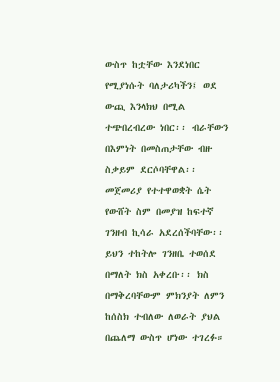ውስጥ ከቷቸው እንደነበር የሚያነሱት ባለታሪካችን፤ ወደ ውጪ እንላክህ በሚል ተጭበረብረው ነበር፡፡ ብራቸውን በእምነት በመስጠታቸው ብዙ ስቃይም ደርሶባቸዋል፡፡ መጀመሪያ የተተዋወቋት ሴት የውሸት ስም በመያዝ ከፍተኛ ገንዘብ ኪሳራ አደረሰችባቸው፡፡ ይህን ተከትሎ ገንዘቤ ተወሰደ በማለት ክስ አቀረቡ፡፡ ክስ በማቅረባቸውም ምክንያት ለምን ከሰስክ ተብለው ለወራት ያህል በጨለማ ውስጥ ሆነው ተገረፉ።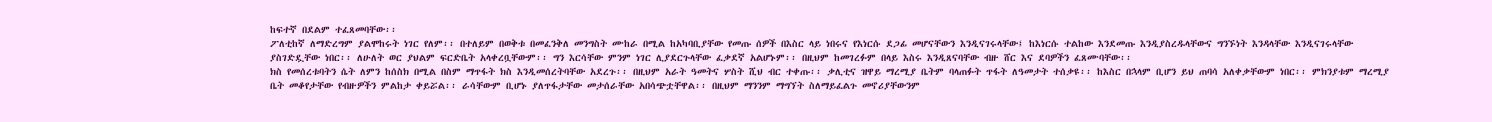ከፍተኛ በደልም ተፈጸመባቸው፡፡
ፖለቲከኛ ለማድረግም ያልሞከሩት ነገር የለም፡፡ በተለይም በወቅቱ በመፈንቅለ መንግስት ሙከራ በሚል ከአካባቢያቸው የመጡ ሰዎች በእስር ላይ ነበሩና የእነርሱ ደጋፊ መሆናቸውን እንዲናገሩላቸው፤ ከእነርሱ ተልከው እንደመጡ እንዲያስረዱላቸውና ግንኙነት እንዳላቸው እንዲናገሩላቸው ያስገድዷቸው ነበር፡፡ ለሁለት ወር ያህልም ፍርድቤት አላቀረቧቸውም፡፡ ግን እርሳቸው ምንም ነገር ሊያደርጉላቸው ፈቃደኛ አልሆኑም፡፡ በዚህም ከመገረፉም በላይ እስሩ እንዲጸናባቸው ብዙ ሸር እና ደባዎችን ፈጸሙባቸው፡፡
ክስ የመሰረቱባትን ሴት ለምን ከሰስክ በሚል በስም ማጥፋት ክስ እንዲመሰረትባቸው አደረጉ፡፡ በዚህም አራት ዓመትና ሦስት ሺህ ብር ተቀጡ፡፡ ቃሊቲና ዝዋይ ማረሚያ ቤትም ባላጠፉት ጥፋት ለዓመታት ተሰቃዩ፡፡ ከእስር በኋላም ቢሆን ይህ ጠባሳ አለቀቃቸውም ነበር፡፡ ምክንያቱም ማረሚያ ቤት መቆየታቸው የብዙዎችን ምልከታ ቀይሯል፡፡ ራሳቸውም ቢሆኑ ያለጥፋታቸው መታሰራቸው አበሳጭቷቸዋል፡፡ በዚህም ማንንም ማግኘት ስለማይፈልጉ መኖሪያቸውንም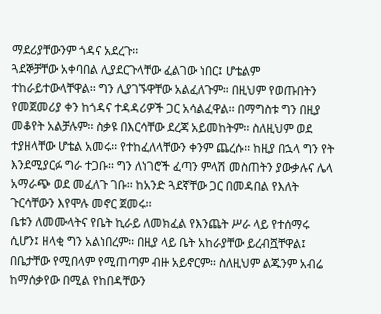ማደሪያቸውንም ጎዳና አደረጉ፡፡
ጓደኞቻቸው አቀባበል ሊያደርጉላቸው ፈልገው ነበር፤ ሆቴልም ተከራይተውላቸዋል፡፡ ግን ሊያገኙዋቸው አልፈለጉም። በዚህም የወጡበትን የመጀመሪያ ቀን ከጎዳና ተዳዳሪዎች ጋር አሳልፈዋል፡፡ በማግስቱ ግን በዚያ መቆየት አልቻሉም፡፡ ስቃዩ በእርሳቸው ደረጃ አይመከትም፡፡ ስለዚህም ወደ ተያዘላቸው ሆቴል አመሩ፡፡ የተከፈለላቸውን ቀንም ጨረሱ፡፡ ከዚያ በኋላ ግን የት እንደሚያርፉ ግራ ተጋቡ፡፡ ግን ለነገሮች ፈጣን ምላሽ መስጠትን ያውቃሉና ሌላ አማራጭ ወደ መፈለጉ ገቡ፡፡ ከአንድ ጓደኛቸው ጋር በመዳበል የእለት ጉርሳቸውን እየሞሉ መኖር ጀመሩ፡፡
ቤቱን ለመሙላትና የቤት ኪራይ ለመክፈል የእንጨት ሥራ ላይ የተሰማሩ ሲሆን፤ ዘላቂ ግን አልነበረም፡፡ በዚያ ላይ ቤት አከራያቸው ይረብሿቸዋል፤ በቤታቸው የሚበላም የሚጠጣም ብዙ አይኖርም፡፡ ስለዚህም ልጁንም አብሬ ከማሰቃየው በሚል የከበዳቸውን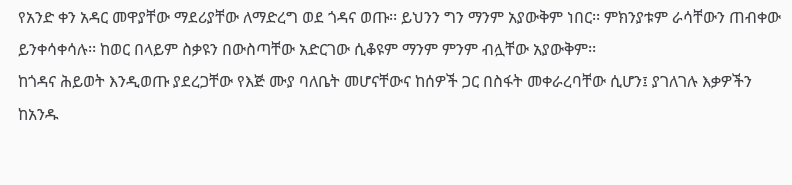የአንድ ቀን አዳር መዋያቸው ማደሪያቸው ለማድረግ ወደ ጎዳና ወጡ፡፡ ይህንን ግን ማንም አያውቅም ነበር፡፡ ምክንያቱም ራሳቸውን ጠብቀው ይንቀሳቀሳሉ፡፡ ከወር በላይም ስቃዩን በውስጣቸው አድርገው ሲቆዩም ማንም ምንም ብሏቸው አያውቅም፡፡
ከጎዳና ሕይወት እንዲወጡ ያደረጋቸው የእጅ ሙያ ባለቤት መሆናቸውና ከሰዎች ጋር በስፋት መቀራረባቸው ሲሆን፤ ያገለገሉ እቃዎችን ከአንዱ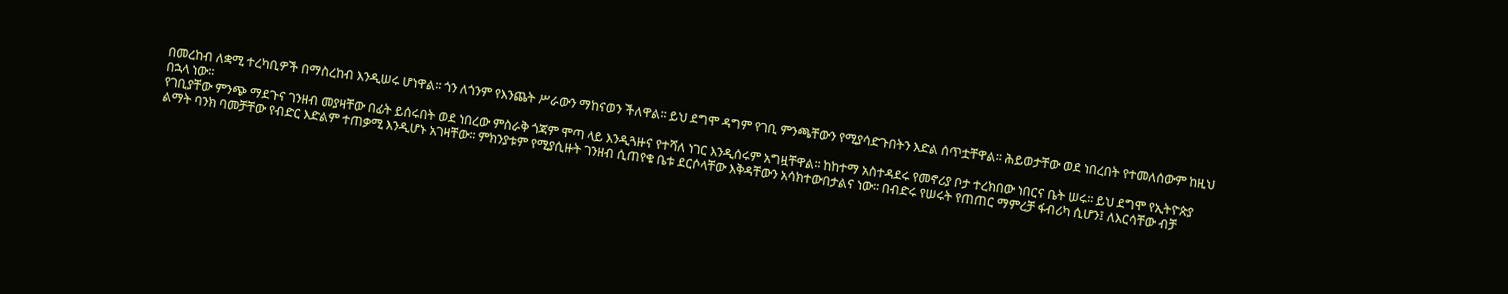በመረከብ ለቋሚ ተረካቢዎች በማስረከብ እንዲሠሩ ሆነዋል፡፡ ጎን ለጎንም የእንጨት ሥራውን ማከናወን ችለዋል፡፡ ይህ ደግሞ ዳግም የገቢ ምንጫቸውን የሚያሳድጉበትን እድል ሰጥቷቸዋል፡፡ ሕይወታቸው ወደ ነበረበት የተመለሰውም ከዚህ በኋላ ነው፡፡
የገቢያቸው ምንጭ ማደጉና ገንዘብ መያዛቸው በፊት ይሰሩበት ወደ ነበረው ምስራቅ ጎጃም ሞጣ ላይ እንዲጓዙና የተሻለ ነገር እንዲሰሩም አግዟቸዋል፡፡ ከከተማ አስተዳደሩ የመኖሪያ ቦታ ተረክበው ነበርና ቤት ሠሩ፡፡ ይህ ደግሞ የኢትዮጵያ ልማት ባንክ ባመቻቸው የብድር እድልም ተጠቃሚ እንዲሆኑ አገዛቸው፡፡ ምክንያቱም የሚያሲዙት ገንዘብ ሲጠየቁ ቤቱ ደርሶላቸው እቅዳቸውን አሳክተውበታልና ነው፡፡ በብድሩ የሠሩት የጠጠር ማምረቻ ፋብሪካ ሲሆን፤ ለእርሳቸው ብቻ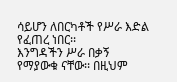ሳይሆን ለበርካቶች የሥራ እድል የፈጠረ ነበር፡፡
እንግዳችን ሥራ በቃኝ የማያውቁ ናቸው፡፡ በዚህም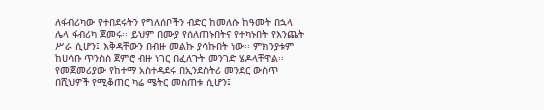ለፋብሪካው የተበደሩትን የግለሰቦችን ብድር ከመለሱ ከዓመት በኋላ ሌላ ፋብሪካ ጀመሩ፡፡ ይህም በሙያ የሰለጠኑበትና የተካኑበት የእንጨት ሥራ ሲሆን፤ እቅዳቸውን በብዙ መልኩ ያሳኩበት ነው፡፡ ምክንያቱም ከሀሳቡ ጥንስስ ጀምሮ ብዙ ነገር በፈለጉት መንገድ ሄዶላቸዋል፡፡ የመጀመሪያው የከተማ አስተዳደሩ በኢንደስትሪ መንደር ውስጥ በሺህዎች የሚቆጠር ካሬ ሜትር መስጠቱ ሲሆን፤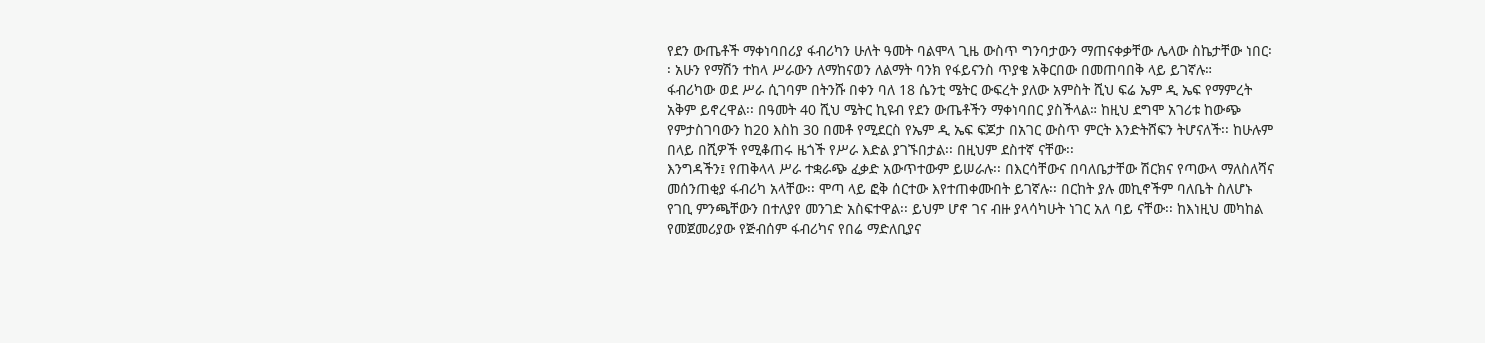የደን ውጤቶች ማቀነባበሪያ ፋብሪካን ሁለት ዓመት ባልሞላ ጊዜ ውስጥ ግንባታውን ማጠናቀቃቸው ሌላው ስኬታቸው ነበር፡፡ አሁን የማሽን ተከላ ሥራውን ለማከናወን ለልማት ባንክ የፋይናንስ ጥያቄ አቅርበው በመጠባበቅ ላይ ይገኛሉ።
ፋብሪካው ወደ ሥራ ሲገባም በትንሹ በቀን ባለ 18 ሴንቲ ሜትር ውፍረት ያለው አምስት ሺህ ፍሬ ኤም ዲ ኤፍ የማምረት አቅም ይኖረዋል፡፡ በዓመት 40 ሺህ ሜትር ኪዩብ የደን ውጤቶችን ማቀነባበር ያስችላል። ከዚህ ደግሞ አገሪቱ ከውጭ የምታስገባውን ከ20 እስከ 30 በመቶ የሚደርስ የኤም ዲ ኤፍ ፍጆታ በአገር ውስጥ ምርት እንድትሸፍን ትሆናለች፡፡ ከሁሉም በላይ በሺዎች የሚቆጠሩ ዜጎች የሥራ እድል ያገኙበታል፡፡ በዚህም ደስተኛ ናቸው፡፡
እንግዳችን፤ የጠቅላላ ሥራ ተቋራጭ ፈቃድ አውጥተውም ይሠራሉ፡፡ በእርሳቸውና በባለቤታቸው ሽርክና የጣውላ ማለስለሻና መሰንጠቂያ ፋብሪካ አላቸው፡፡ ሞጣ ላይ ፎቅ ሰርተው እየተጠቀሙበት ይገኛሉ፡፡ በርከት ያሉ መኪኖችም ባለቤት ስለሆኑ የገቢ ምንጫቸውን በተለያየ መንገድ አስፍተዋል፡፡ ይህም ሆኖ ገና ብዙ ያላሳካሁት ነገር አለ ባይ ናቸው፡፡ ከእነዚህ መካከል የመጀመሪያው የጅብሰም ፋብሪካና የበሬ ማድለቢያና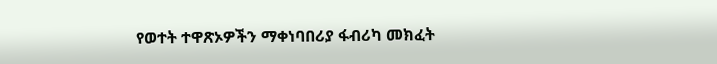የወተት ተዋጽኦዎችን ማቀነባበሪያ ፋብሪካ መክፈት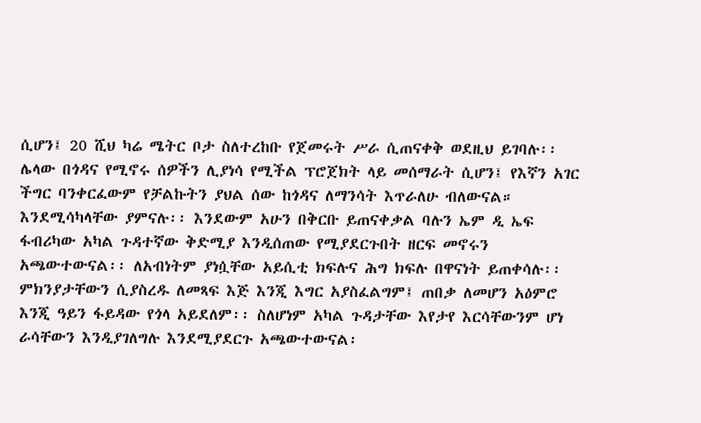ሲሆን፤ 20 ሺህ ካሬ ሜትር ቦታ ስለተረከቡ የጀመሩት ሥራ ሲጠናቀቅ ወደዚህ ይገባሉ፡፡
ሌላው በጎዳና የሚኖሩ ሰዎችን ሊያነሳ የሚችል ፕሮጀክት ላይ መሰማራት ሲሆን፤ የእኛን አገር ችግር ባንቀርፈውም የቻልኩትን ያህል ሰው ከጎዳና ለማንሳት እጥራለሁ ብለውናል። እንደሚሳካላቸው ያምናሉ፡፡ እንደውም አሁን በቅርቡ ይጠናቀቃል ባሉን ኤም ዲ ኤፍ ፋብሪካው አካል ጉዳተኛው ቅድሚያ እንዲሰጠው የሚያደርጉበት ዘርፍ መኖሩን አጫውተውናል፡፡ ለአብነትም ያነሷቸው አይሲቲ ክፍሉና ሕግ ክፍሉ በዋናነት ይጠቀሳሉ፡፡ ምክንያታቸውን ሲያስረዱ ለመጻፍ እጅ እንጂ እግር አያስፈልግም፤ ጠበቃ ለመሆን አዕምሮ እንጂ ዓይን ፋይዳው የጎላ አይደለም፡፡ ስለሆነም አካል ጉዳታቸው እየታየ እርሳቸውንም ሆነ ራሳቸውን እንዲያገለግሉ እንደሚያደርጉ አጫውተውናል፡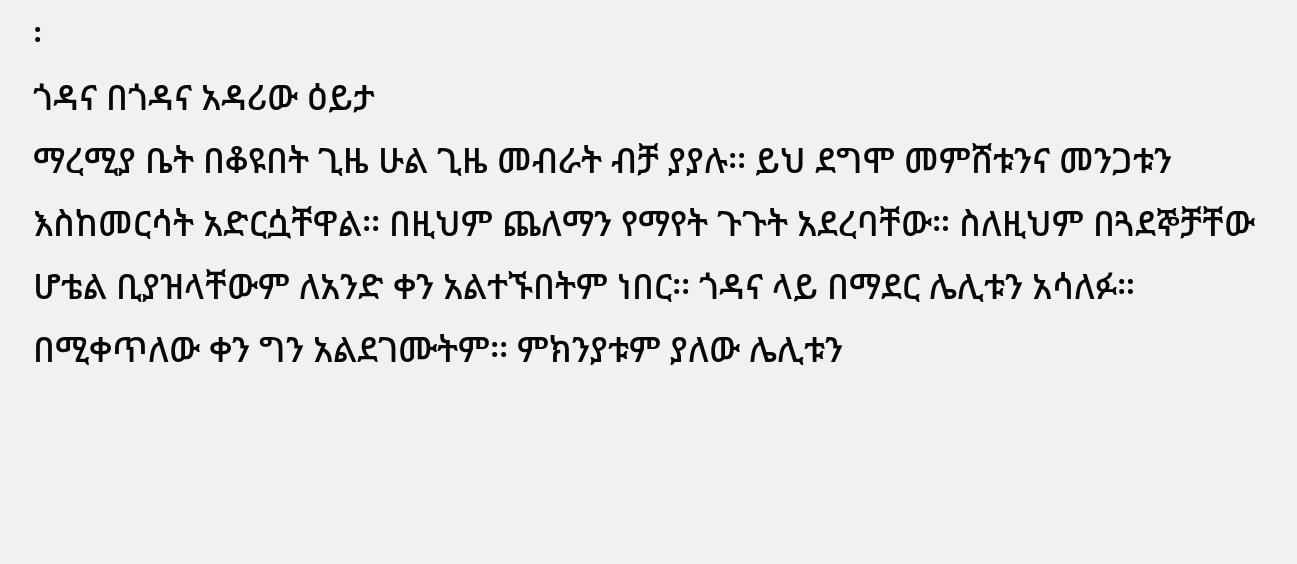፡
ጎዳና በጎዳና አዳሪው ዕይታ
ማረሚያ ቤት በቆዩበት ጊዜ ሁል ጊዜ መብራት ብቻ ያያሉ፡፡ ይህ ደግሞ መምሸቱንና መንጋቱን እስከመርሳት አድርሷቸዋል፡፡ በዚህም ጨለማን የማየት ጉጉት አደረባቸው። ስለዚህም በጓደኞቻቸው ሆቴል ቢያዝላቸውም ለአንድ ቀን አልተኙበትም ነበር፡፡ ጎዳና ላይ በማደር ሌሊቱን አሳለፉ። በሚቀጥለው ቀን ግን አልደገሙትም፡፡ ምክንያቱም ያለው ሌሊቱን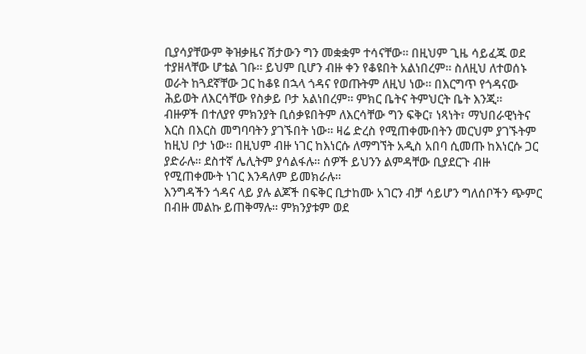ቢያሳያቸውም ቅዝቃዜና ሽታውን ግን መቋቋም ተሳናቸው፡፡ በዚህም ጊዜ ሳይፈጁ ወደ ተያዘላቸው ሆቴል ገቡ፡፡ ይህም ቢሆን ብዙ ቀን የቆዩበት አልነበረም፡፡ ስለዚህ ለተወሰኑ ወራት ከጓደኛቸው ጋር ከቆዩ በኋላ ጎዳና የወጡትም ለዚህ ነው፡፡ በእርግጥ የጎዳናው ሕይወት ለእርሳቸው የስቃይ ቦታ አልነበረም፡፡ ምክር ቤትና ትምህርት ቤት እንጂ፡፡
ብዙዎች በተለያየ ምክንያት ቢሰቃዩበትም ለእርሳቸው ግን ፍቅር፣ ነጻነት፣ ማህበራዊነትና እርስ በእርስ መግባባትን ያገኙበት ነው፡፡ ዛሬ ድረስ የሚጠቀሙበትን መርህም ያገኙትም ከዚህ ቦታ ነው፡፡ በዚህም ብዙ ነገር ከእነርሱ ለማግኘት አዲስ አበባ ሲመጡ ከእነርሱ ጋር ያድራሉ፡፡ ደስተኛ ሌሊትም ያሳልፋሉ፡፡ ሰዎች ይህንን ልምዳቸው ቢያደርጉ ብዙ የሚጠቀሙት ነገር እንዳለም ይመክራሉ፡፡
እንግዳችን ጎዳና ላይ ያሉ ልጆች በፍቅር ቢታከሙ አገርን ብቻ ሳይሆን ግለሰቦችን ጭምር በብዙ መልኩ ይጠቅማሉ። ምክንያቱም ወደ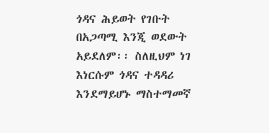ጎዳና ሕይወት የገቡት በአጋጣሚ እንጂ ወደውት አይደለም፡፡ ስለዚህም ነገ እነርሱም ጎዳና ተዳዳሪ እንደማይሆኑ ማስተማመኛ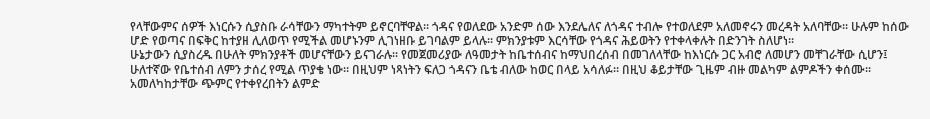የላቸውምና ሰዎች እነርሱን ሲያስቡ ራሳቸውን ማካተትም ይኖርባቸዋል፡፡ ጎዳና የወለደው አንድም ሰው እንደሌለና ለጎዳና ተብሎ የተወለደም አለመኖሩን መረዳት አለባቸው፡፡ ሁሉም ከሰው ሆድ የወጣና በፍቅር ከተያዘ ሊለወጥ የሚችል መሆኑንም ሊገነዘቡ ይገባልም ይላሉ፡፡ ምክንያቱም እርሳቸው የጎዳና ሕይወትን የተቀላቀሉት በድንገት ስለሆነ፡፡
ሁኔታውን ሲያስረዱ በሁለት ምክንያቶች መሆናቸውን ይናገራሉ፡፡ የመጀመሪያው ለዓመታት ከቤተሰብና ከማህበረሰብ በመገለላቸው ከእነርሱ ጋር አብሮ ለመሆን መቸገራቸው ሲሆን፤ ሁለተኛው የቤተሰብ ለምን ታሰረ የሚል ጥያቄ ነው። በዚህም ነጻነትን ፍለጋ ጎዳናን ቤቴ ብለው ከወር በላይ አሳለፉ። በዚህ ቆይታቸው ጊዜም ብዙ መልካም ልምዶችን ቀሰሙ፡፡ አመለካከታቸው ጭምር የተቀየረበትን ልምድ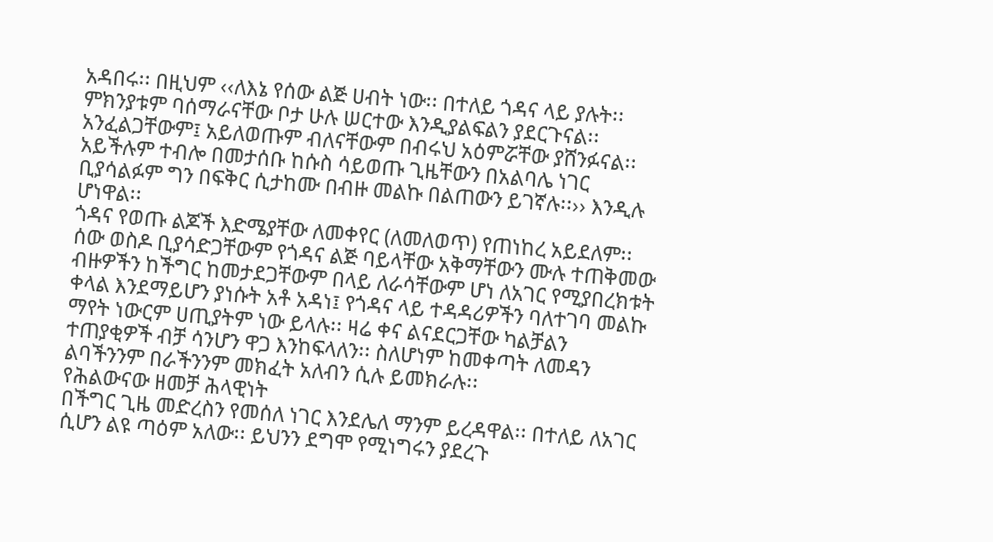አዳበሩ፡፡ በዚህም ‹‹ለእኔ የሰው ልጅ ሀብት ነው፡፡ በተለይ ጎዳና ላይ ያሉት፡፡ ምክንያቱም ባሰማራናቸው ቦታ ሁሉ ሠርተው እንዲያልፍልን ያደርጉናል፡፡ አንፈልጋቸውም፤ አይለወጡም ብለናቸውም በብሩህ አዕምሯቸው ያሸንፉናል፡፡ አይችሉም ተብሎ በመታሰቡ ከሱስ ሳይወጡ ጊዜቸውን በአልባሌ ነገር ቢያሳልፉም ግን በፍቅር ሲታከሙ በብዙ መልኩ በልጠውን ይገኛሉ፡፡›› እንዲሉ ሆነዋል፡፡
ጎዳና የወጡ ልጆች እድሜያቸው ለመቀየር (ለመለወጥ) የጠነከረ አይደለም፡፡ ሰው ወስዶ ቢያሳድጋቸውም የጎዳና ልጅ ባይላቸው አቅማቸውን ሙሉ ተጠቅመው ብዙዎችን ከችግር ከመታደጋቸውም በላይ ለራሳቸውም ሆነ ለአገር የሚያበረክቱት ቀላል እንደማይሆን ያነሱት አቶ አዳነ፤ የጎዳና ላይ ተዳዳሪዎችን ባለተገባ መልኩ ማየት ነውርም ሀጢያትም ነው ይላሉ፡፡ ዛሬ ቀና ልናደርጋቸው ካልቻልን ተጠያቂዎች ብቻ ሳንሆን ዋጋ እንከፍላለን፡፡ ስለሆነም ከመቀጣት ለመዳን ልባችንንም በራችንንም መክፈት አለብን ሲሉ ይመክራሉ፡፡
የሕልውናው ዘመቻ ሕላዊነት
በችግር ጊዜ መድረስን የመሰለ ነገር እንደሌለ ማንም ይረዳዋል፡፡ በተለይ ለአገር ሲሆን ልዩ ጣዕም አለው፡፡ ይህንን ደግሞ የሚነግሩን ያደረጉ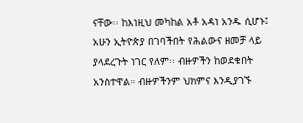ናቸው፡፡ ከእነዚህ መካከል አቶ አዳነ አንዱ ሲሆኑ፤ አሁን ኢትዮጵያ በገባችበት የሕልውና ዘመቻ ላይ ያላደረጉት ነገር የለም፡፡ ብዙዎችን ከወደቁበት አንስተዋል። ብዙዎችንም ህክምና እንዲያገኙ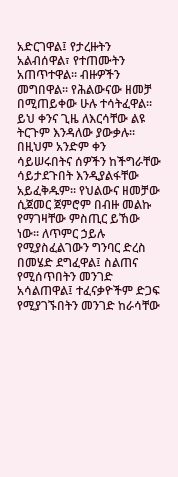አድርገዋል፤ የታረዙትን አልብሰዋል፣ የተጠሙትን አጠጥተዋል፡፡ ብዙዎችን መግበዋል። የሕልውናው ዘመቻ በሚጠይቀው ሁሉ ተሳትፈዋል፡፡
ይህ ቀንና ጊዜ ለእርሳቸው ልዩ ትርጉም እንዳለው ያውቃሉ። በዚህም አንድም ቀን ሳይሠሩበትና ሰዎችን ከችግራቸው ሳይታደጉበት እንዲያልፋቸው አይፈቅዱም፡፡ የህልውና ዘመቻው ሲጀመር ጀምሮም በብዙ መልኩ የማገዛቸው ምስጢር ይኸው ነው፡፡ ለጥምር ኃይሉ የሚያስፈልገውን ግንባር ድረስ በመሄድ ደግፈዋል፤ ስልጠና የሚሰጥበትን መንገድ አሳልጠዋል፤ ተፈናቃዮችም ድጋፍ የሚያገኙበትን መንገድ ከራሳቸው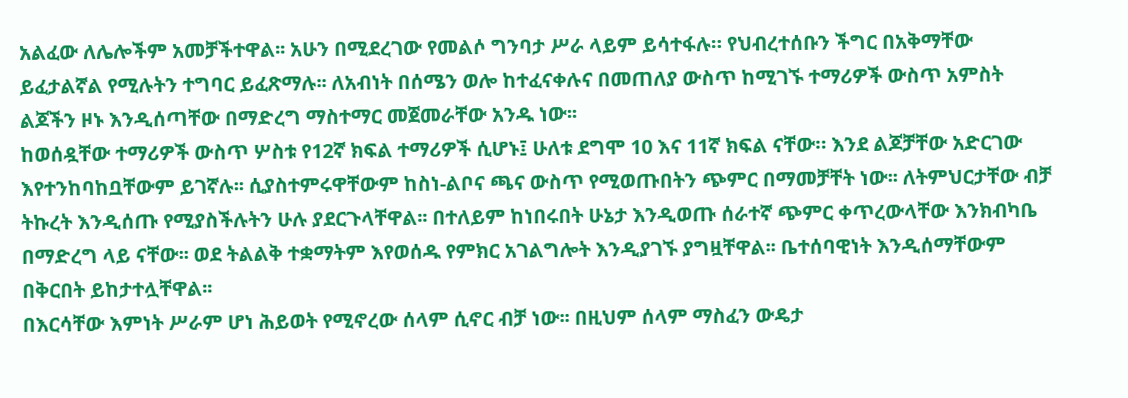አልፈው ለሌሎችም አመቻችተዋል፡፡ አሁን በሚደረገው የመልሶ ግንባታ ሥራ ላይም ይሳተፋሉ። የህብረተሰቡን ችግር በአቅማቸው ይፈታልኛል የሚሉትን ተግባር ይፈጽማሉ፡፡ ለአብነት በሰሜን ወሎ ከተፈናቀሉና በመጠለያ ውስጥ ከሚገኙ ተማሪዎች ውስጥ አምስት ልጆችን ዞኑ እንዲሰጣቸው በማድረግ ማስተማር መጀመራቸው አንዱ ነው፡፡
ከወሰዷቸው ተማሪዎች ውስጥ ሦስቱ የ12ኛ ክፍል ተማሪዎች ሲሆኑ፤ ሁለቱ ደግሞ 10 እና 11ኛ ክፍል ናቸው። እንደ ልጆቻቸው አድርገው እየተንከባከቧቸውም ይገኛሉ፡፡ ሲያስተምሩዋቸውም ከስነ-ልቦና ጫና ውስጥ የሚወጡበትን ጭምር በማመቻቸት ነው፡፡ ለትምህርታቸው ብቻ ትኩረት እንዲሰጡ የሚያስችሉትን ሁሉ ያደርጉላቸዋል፡፡ በተለይም ከነበሩበት ሁኔታ እንዲወጡ ሰራተኛ ጭምር ቀጥረውላቸው እንክብካቤ በማድረግ ላይ ናቸው፡፡ ወደ ትልልቅ ተቋማትም እየወሰዱ የምክር አገልግሎት እንዲያገኙ ያግዟቸዋል፡፡ ቤተሰባዊነት እንዲሰማቸውም በቅርበት ይከታተሏቸዋል፡፡
በእርሳቸው እምነት ሥራም ሆነ ሕይወት የሚኖረው ሰላም ሲኖር ብቻ ነው፡፡ በዚህም ሰላም ማስፈን ውዴታ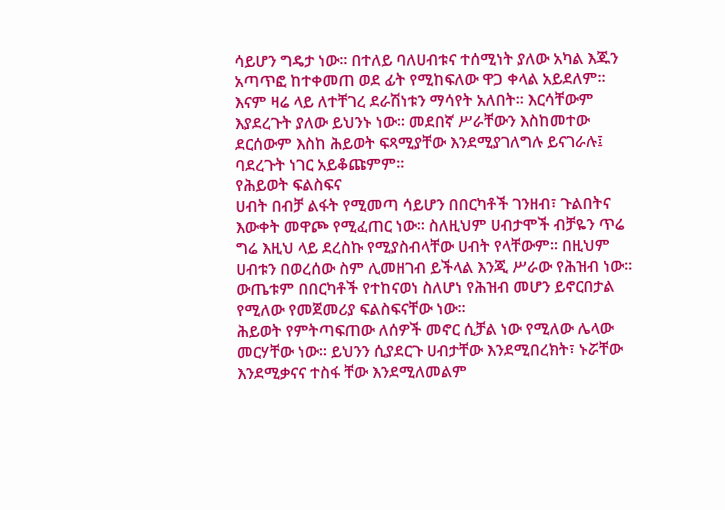ሳይሆን ግዴታ ነው፡፡ በተለይ ባለሀብቱና ተሰሚነት ያለው አካል እጁን አጣጥፎ ከተቀመጠ ወደ ፊት የሚከፍለው ዋጋ ቀላል አይደለም፡፡ እናም ዛሬ ላይ ለተቸገረ ደራሽነቱን ማሳየት አለበት፡፡ እርሳቸውም እያደረጉት ያለው ይህንኑ ነው፡፡ መደበኛ ሥራቸውን እስከመተው ደርሰውም እስከ ሕይወት ፍጻሚያቸው እንደሚያገለግሉ ይናገራሉ፤ ባደረጉት ነገር አይቆጩምም፡፡
የሕይወት ፍልስፍና
ሀብት በብቻ ልፋት የሚመጣ ሳይሆን በበርካቶች ገንዘብ፣ ጉልበትና እውቀት መዋጮ የሚፈጠር ነው፡፡ ስለዚህም ሀብታሞች ብቻዬን ጥሬ ግሬ እዚህ ላይ ደረስኩ የሚያስብላቸው ሀብት የላቸውም፡፡ በዚህም ሀብቱን በወረሰው ስም ሊመዘገብ ይችላል እንጂ ሥራው የሕዝብ ነው፡፡ ውጤቱም በበርካቶች የተከናወነ ስለሆነ የሕዝብ መሆን ይኖርበታል የሚለው የመጀመሪያ ፍልስፍናቸው ነው፡፡
ሕይወት የምትጣፍጠው ለሰዎች መኖር ሲቻል ነው የሚለው ሌላው መርሃቸው ነው፡፡ ይህንን ሲያደርጉ ሀብታቸው እንደሚበረክት፣ ኑሯቸው እንደሚቃናና ተስፋ ቸው እንደሚለመልም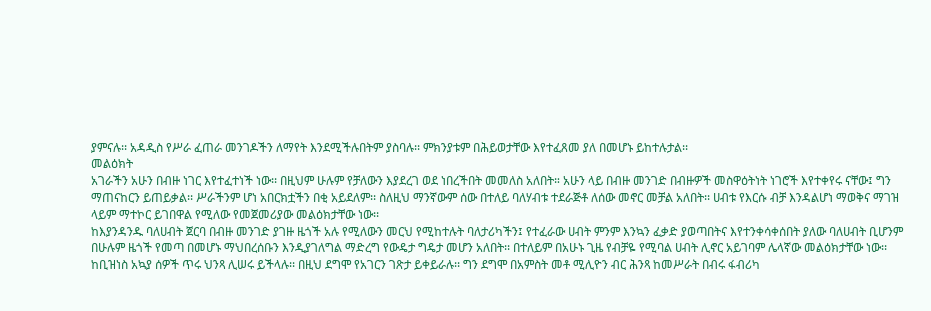ያምናሉ፡፡ አዳዲስ የሥራ ፈጠራ መንገዶችን ለማየት እንደሚችሉበትም ያስባሉ፡፡ ምክንያቱም በሕይወታቸው እየተፈጸመ ያለ በመሆኑ ይከተሉታል፡፡
መልዕክት
አገራችን አሁን በብዙ ነገር እየተፈተነች ነው፡፡ በዚህም ሁሉም የቻለውን እያደረገ ወደ ነበረችበት መመለስ አለበት። አሁን ላይ በብዙ መንገድ በብዙዎች መስዋዕትነት ነገሮች እየተቀየሩ ናቸው፤ ግን ማጠናከርን ይጠይቃል፡፡ ሥራችንም ሆነ አበርክቷችን በቂ አይደለም፡፡ ስለዚህ ማንኛውም ሰው በተለይ ባለሃብቱ ተደራጅቶ ለሰው መኖር መቻል አለበት፡፡ ሀብቱ የእርሱ ብቻ እንዳልሆነ ማወቅና ማገዝ ላይም ማተኮር ይገበዋል የሚለው የመጀመሪያው መልዕክታቸው ነው፡፡
ከእያንዳንዱ ባለሀብት ጀርባ በብዙ መንገድ ያገዙ ዜጎች አሉ የሚለውን መርህ የሚከተሉት ባለታሪካችን፤ የተፈራው ሀብት ምንም እንኳን ፈቃድ ያወጣበትና እየተንቀሳቀሰበት ያለው ባለሀብት ቢሆንም በሁሉም ዜጎች የመጣ በመሆኑ ማህበረሰቡን እንዲያገለግል ማድረግ የውዴታ ግዴታ መሆን አለበት፡፡ በተለይም በአሁኑ ጊዜ የብቻዬ የሚባል ሀብት ሊኖር አይገባም ሌላኛው መልዕክታቸው ነው፡፡
ከቢዝነስ አኳያ ሰዎች ጥሩ ህንጻ ሊሠሩ ይችላሉ፡፡ በዚህ ደግሞ የአገርን ገጽታ ይቀይራሉ፡፡ ግን ደግሞ በአምስት መቶ ሚሊዮን ብር ሕንጻ ከመሥራት በብሩ ፋብሪካ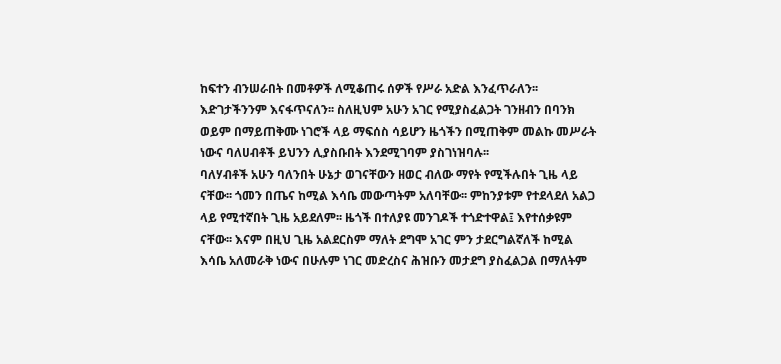ከፍተን ብንሠራበት በመቶዎች ለሚቆጠሩ ሰዎች የሥራ አድል እንፈጥራለን፡፡ እድገታችንንም እናፋጥናለን፡፡ ስለዚህም አሁን አገር የሚያስፈልጋት ገንዘብን በባንክ ወይም በማይጠቅሙ ነገሮች ላይ ማፍሰስ ሳይሆን ዜጎችን በሚጠቅም መልኩ መሥራት ነውና ባለሀብቶች ይህንን ሊያስቡበት እንደሚገባም ያስገነዝባሉ፡፡
ባለሃብቶች አሁን ባለንበት ሁኔታ ወገናቸውን ዘወር ብለው ማየት የሚችሉበት ጊዜ ላይ ናቸው፡፡ ጎመን በጤና ከሚል እሳቤ መውጣትም አለባቸው፡፡ ምከንያቱም የተደላደለ አልጋ ላይ የሚተኛበት ጊዜ አይደለም፡፡ ዜጎች በተለያዩ መንገዶች ተጎድተዋል፤ እየተሰቃዩም ናቸው፡፡ እናም በዚህ ጊዜ አልደርስም ማለት ደግሞ አገር ምን ታደርግልኛለች ከሚል እሳቤ አለመራቅ ነውና በሁሉም ነገር መድረስና ሕዝቡን መታደግ ያስፈልጋል በማለትም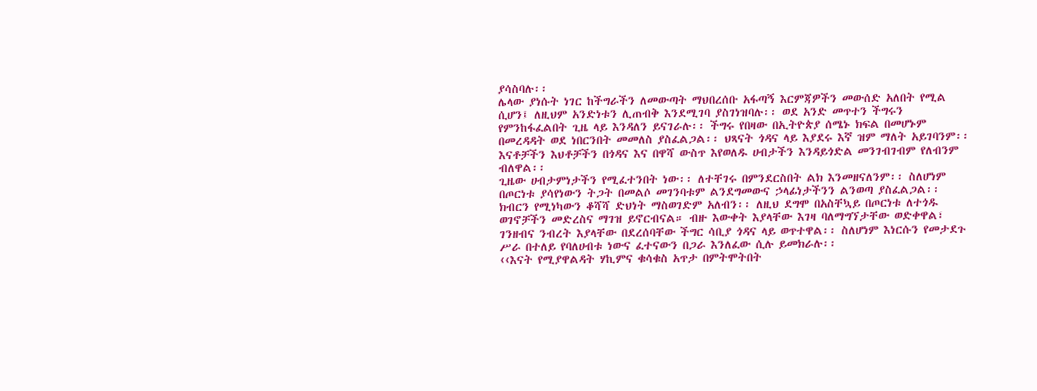ያሳስባሉ፡፡
ሌላው ያነሱት ነገር ከችግራችን ለመውጣት ማህበረሰቡ አፋጣኝ እርምጃዎችን መውሰድ አለበት የሚል ሲሆን፤ ለዚህም አንድነቱን ሊጠብቅ እንደሚገባ ያስገነዝባሉ፡፡ ወደ አንድ መጥተን ችግሩን የምንከፋፈልበት ጊዜ ላይ እንዳለን ይናገራሉ፡፡ ችግሩ የበዛው በኢትዮጵያ ሰሜኑ ክፍል በመሆኑም በመረዳዳት ወደ ነበርንበት መመለስ ያስፈልጋል፡፡ ህጻናት ጎዳና ላይ እያደሩ እኛ ዝም ማለት አይገባንም፡፡ እናቶቻችን እህቶቻችን በጎዳና እና በዋሻ ውስጥ እየወለዱ ሀብታችን እንዳይጎድል መንገብገብም የለብንም ብለዋል፡፡
ጊዜው ሀብታምነታችን የሚፈተንበት ነው፡፡ ለተቸገሩ በምንደርስበት ልክ እንመዘናለንም፡፡ ስለሆነም በጦርነቱ ያሳየነውን ትጋት በመልሶ መገንባቱም ልንደግመውና ኃላፊነታችንን ልንወጣ ያስፈልጋል፡፡ ክብርን የሚነካውን ቆሻሻ ድህነት ማስወገድም አለብን፡፡ ለዚህ ደግሞ በአስቸኳይ በጦርነቱ ለተጎዱ ወገኖቻችን መድረስና ማገዝ ይኖርብናል። ብዙ እውቀት እያላቸው እገዛ ባለማግኘታቸው ወድቀዋል፣ ገንዘብና ንብረት እያላቸው በደረሰባቸው ችግር ሳቢያ ጎዳና ላይ ወጥተዋል፡፡ ስለሆነም እነርሱን የመታደጉ ሥራ በተለይ የባለሀብቱ ነውና ፈተናውን በጋራ እንለፈው ሲሉ ይመክራሉ፡፡
‹‹እናት የሚያዋልዳት ሃኪምና ቁሳቁስ አጥታ በምትሞትበት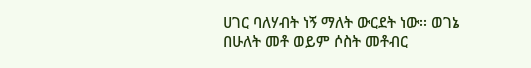ሀገር ባለሃብት ነኝ ማለት ውርደት ነው፡፡ ወገኔ በሁለት መቶ ወይም ሶስት መቶብር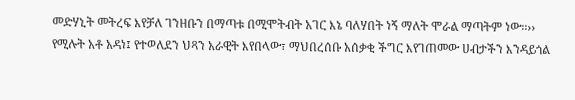መድሃኒት መትረፍ እየቻለ ገንዘቡን በማጣቱ በሚሞትብት አገር እኔ ባለሃበት ነኝ ማለት ሞራል ማጣትም ነው፡፡›› የሚሉት አቶ አዳነ፤ የተወለደን ህጻን አራዊት እየበላው፣ ማህበረሰቡ አሰቃቂ ችግር እየገጠመው ሀብታችን እንዳይጎል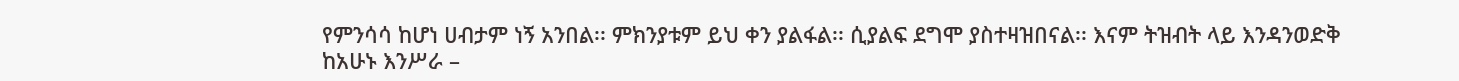የምንሳሳ ከሆነ ሀብታም ነኝ አንበል፡፡ ምክንያቱም ይህ ቀን ያልፋል፡፡ ሲያልፍ ደግሞ ያስተዛዝበናል፡፡ እናም ትዝብት ላይ እንዳንወድቅ ከአሁኑ እንሥራ –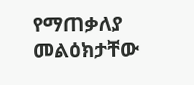የማጠቃለያ መልዕክታቸው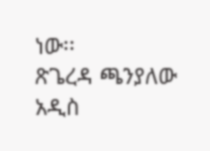ነው፡፡
ጽጌረዳ ጫንያለው
አዲስ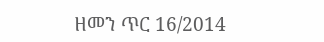ዘመን ጥር 16/2014